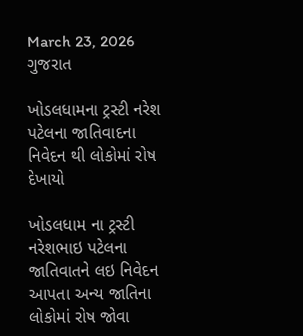March 23, 2026
ગુજરાત

ખોડલધામના ટ્રસ્ટી નરેશ પટેલના જાતિવાદના નિવેદન થી લોકોમાં રોષ દેખાયો

ખોડલધામ ના ટ્રસ્ટી નરેશભાઇ પટેલના જાતિવાતને લઇ નિવેદન આપતા અન્ય જાતિના લોકોમાં રોષ જોવા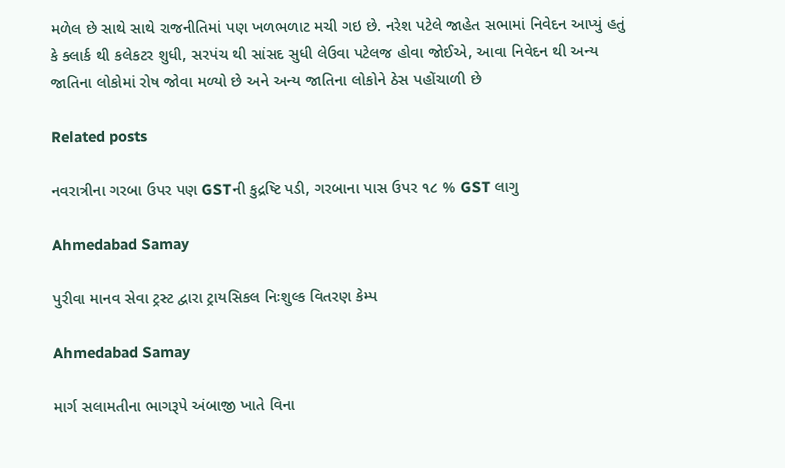મળેલ છે સાથે સાથે રાજનીતિમાં પણ ખળભળાટ મચી ગઇ છે. નરેશ પટેલે જાહેત સભામાં નિવેદન આપ્યું હતું કે ક્લાર્ક થી કલેકટર શુધી, સરપંચ થી સાંસદ સુધી લેઉવા પટેલજ હોવા જોઈએ, આવા નિવેદન થી અન્ય જાતિના લોકોમાં રોષ જોવા મળ્યો છે અને અન્ય જાતિના લોકોને ઠેસ પહોંચાળી છે

Related posts

નવરાત્રીના ગરબા ઉપર પણ GSTની કુદ્રષ્ટિ પડી, ગરબાના પાસ ઉપર ૧૮ % GST લાગુ

Ahmedabad Samay

પુરીવા માનવ સેવા ટ્રસ્ટ દ્વારા ટ્રાયસિકલ નિઃશુલ્ક વિતરણ કેમ્પ

Ahmedabad Samay

માર્ગ સલામતીના ભાગરૂપે અંબાજી ખાતે વિના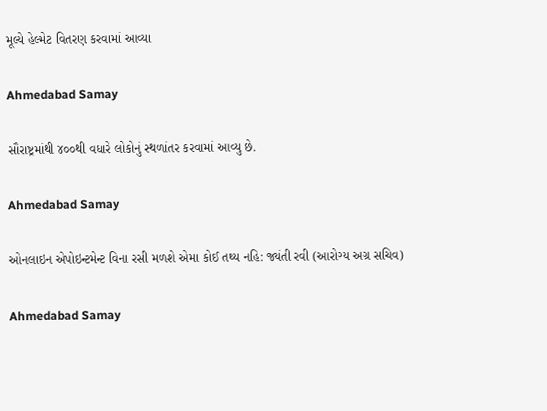મૂલ્યે હેલ્મેટ વિતરણ કરવામાં આવ્યા

Ahmedabad Samay

સૌરાષ્ટ્રમાંથી ૪૦૦થી વધારે લોકોનું સ્થળાંતર કરવામાં આવ્યુ છે.

Ahmedabad Samay

ઓનલાઇન એપોઇન્ટમેન્ટ વિના રસી મળશે એમા કોઈ તથ્ય નહિ: જ્યંતી રવી (આરોગ્ય અગ્ર સચિવ)

Ahmedabad Samay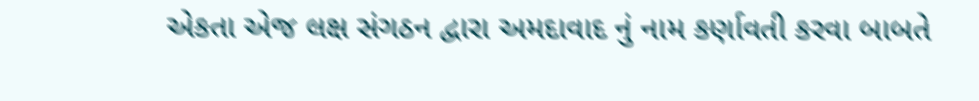એકતા એજ લક્ષ સંગઠન દ્વારા અમદાવાદ નું નામ કર્ણાવતી કરવા બાબતે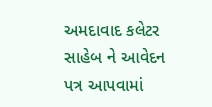અમદાવાદ કલેટર સાહેબ ને આવેદન પત્ર આપવામાં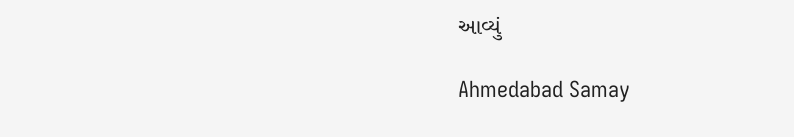આવ્યું

Ahmedabad Samay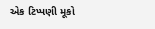એક ટિપ્પણી મૂકો